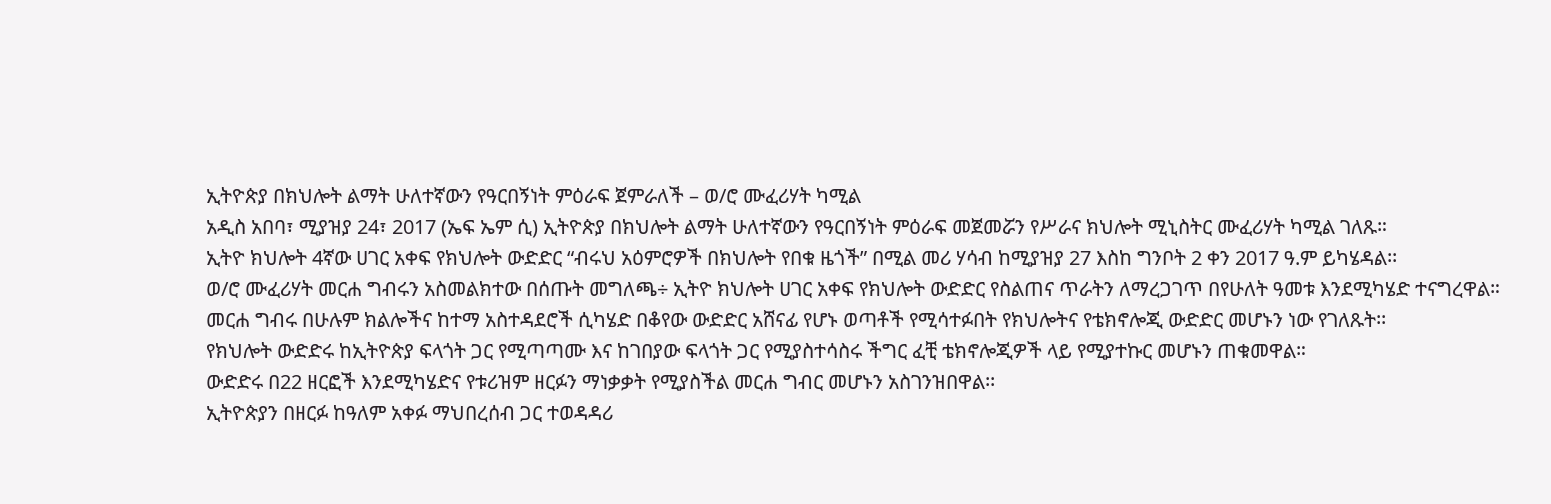ኢትዮጵያ በክህሎት ልማት ሁለተኛውን የዓርበኝነት ምዕራፍ ጀምራለች – ወ/ሮ ሙፈሪሃት ካሚል
አዲስ አበባ፣ ሚያዝያ 24፣ 2017 (ኤፍ ኤም ሲ) ኢትዮጵያ በክህሎት ልማት ሁለተኛውን የዓርበኝነት ምዕራፍ መጀመሯን የሥራና ክህሎት ሚኒስትር ሙፈሪሃት ካሚል ገለጹ።
ኢትዮ ክህሎት 4ኛው ሀገር አቀፍ የክህሎት ውድድር “ብሩህ አዕምሮዎች በክህሎት የበቁ ዜጎች” በሚል መሪ ሃሳብ ከሚያዝያ 27 እስከ ግንቦት 2 ቀን 2017 ዓ.ም ይካሄዳል፡፡
ወ/ሮ ሙፈሪሃት መርሐ ግብሩን አስመልክተው በሰጡት መግለጫ÷ ኢትዮ ክህሎት ሀገር አቀፍ የክህሎት ውድድር የስልጠና ጥራትን ለማረጋገጥ በየሁለት ዓመቱ እንደሚካሄድ ተናግረዋል።
መርሐ ግብሩ በሁሉም ክልሎችና ከተማ አስተዳደሮች ሲካሄድ በቆየው ውድድር አሸናፊ የሆኑ ወጣቶች የሚሳተፉበት የክህሎትና የቴክኖሎጂ ውድድር መሆኑን ነው የገለጹት፡፡
የክህሎት ውድድሩ ከኢትዮጵያ ፍላጎት ጋር የሚጣጣሙ እና ከገበያው ፍላጎት ጋር የሚያስተሳስሩ ችግር ፈቺ ቴክኖሎጂዎች ላይ የሚያተኩር መሆኑን ጠቁመዋል።
ውድድሩ በ22 ዘርፎች እንደሚካሄድና የቱሪዝም ዘርፉን ማነቃቃት የሚያስችል መርሐ ግብር መሆኑን አስገንዝበዋል፡፡
ኢትዮጵያን በዘርፉ ከዓለም አቀፉ ማህበረሰብ ጋር ተወዳዳሪ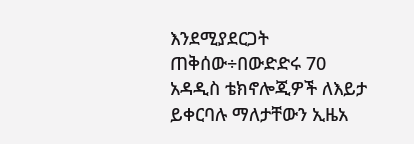እንደሚያደርጋት ጠቅሰው÷በውድድሩ 70 አዳዲስ ቴክኖሎጂዎች ለእይታ ይቀርባሉ ማለታቸውን ኢዜአ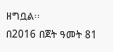ዘግቧል፡፡
በ2016 በጀት ዓመት 81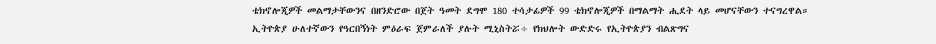ቴክኖሎጂዎች መልማታቸውንና በዘንድሮው በጀት ዓመት ደግሞ 180 ተሳታፊዎች 99 ቴክኖሎጂዎች በማልማት ሒደት ላይ መሆናቸውን ተናግረዋል።
ኢትዮጵያ ሁለተኛውን የዓርበኝነት ምዕራፍ ጀምራለች ያሉት ሚኒስትሯ÷ የክህሎት ውድድሩ የኢትዮጵያን ብልጽግና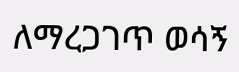ለማረጋገጥ ወሳኝ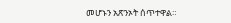መሆኑን አጽንኦት ሰጥተዋል።